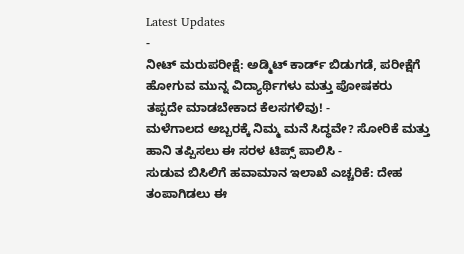Latest Updates
-
ನೀಟ್ ಮರುಪರೀಕ್ಷೆ: ಅಡ್ಮಿಟ್ ಕಾರ್ಡ್ ಬಿಡುಗಡೆ, ಪರೀಕ್ಷೆಗೆ ಹೋಗುವ ಮುನ್ನ ವಿದ್ಯಾರ್ಥಿಗಳು ಮತ್ತು ಪೋಷಕರು ತಪ್ಪದೇ ಮಾಡಬೇಕಾದ ಕೆಲಸಗಳಿವು! -
ಮಳೆಗಾಲದ ಅಬ್ಬರಕ್ಕೆ ನಿಮ್ಮ ಮನೆ ಸಿದ್ಧವೇ? ಸೋರಿಕೆ ಮತ್ತು ಹಾನಿ ತಪ್ಪಿಸಲು ಈ ಸರಳ ಟಿಪ್ಸ್ ಪಾಲಿಸಿ -
ಸುಡುವ ಬಿಸಿಲಿಗೆ ಹವಾಮಾನ ಇಲಾಖೆ ಎಚ್ಚರಿಕೆ: ದೇಹ ತಂಪಾಗಿಡಲು ಈ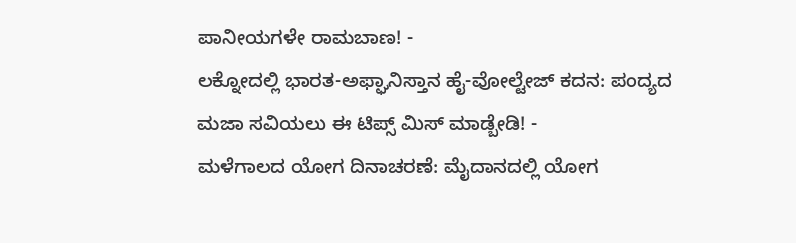ಪಾನೀಯಗಳೇ ರಾಮಬಾಣ! -
ಲಕ್ನೋದಲ್ಲಿ ಭಾರತ-ಅಫ್ಘಾನಿಸ್ತಾನ ಹೈ-ವೋಲ್ಟೇಜ್ ಕದನ: ಪಂದ್ಯದ ಮಜಾ ಸವಿಯಲು ಈ ಟಿಪ್ಸ್ ಮಿಸ್ ಮಾಡ್ಬೇಡಿ! -
ಮಳೆಗಾಲದ ಯೋಗ ದಿನಾಚರಣೆ: ಮೈದಾನದಲ್ಲಿ ಯೋಗ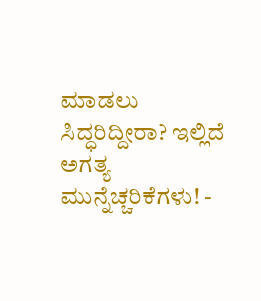ಮಾಡಲು ಸಿದ್ಧರಿದ್ದೀರಾ? ಇಲ್ಲಿದೆ ಅಗತ್ಯ ಮುನ್ನೆಚ್ಚರಿಕೆಗಳು! -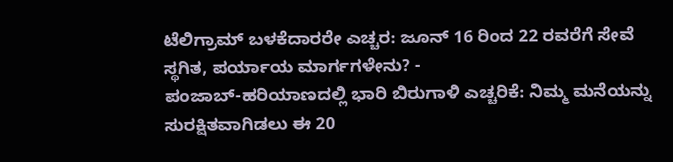ಟೆಲಿಗ್ರಾಮ್ ಬಳಕೆದಾರರೇ ಎಚ್ಚರ: ಜೂನ್ 16 ರಿಂದ 22 ರವರೆಗೆ ಸೇವೆ ಸ್ಥಗಿತ, ಪರ್ಯಾಯ ಮಾರ್ಗಗಳೇನು? -
ಪಂಜಾಬ್-ಹರಿಯಾಣದಲ್ಲಿ ಭಾರಿ ಬಿರುಗಾಳಿ ಎಚ್ಚರಿಕೆ: ನಿಮ್ಮ ಮನೆಯನ್ನು ಸುರಕ್ಷಿತವಾಗಿಡಲು ಈ 20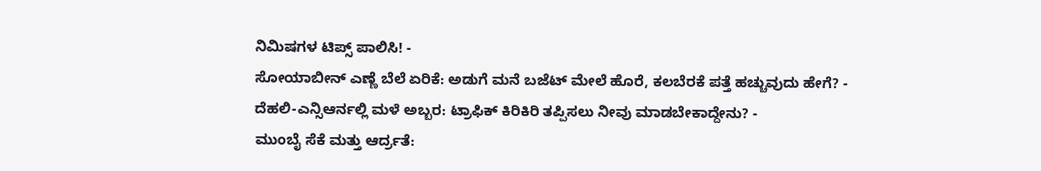ನಿಮಿಷಗಳ ಟಿಪ್ಸ್ ಪಾಲಿಸಿ! -
ಸೋಯಾಬೀನ್ ಎಣ್ಣೆ ಬೆಲೆ ಏರಿಕೆ: ಅಡುಗೆ ಮನೆ ಬಜೆಟ್ ಮೇಲೆ ಹೊರೆ, ಕಲಬೆರಕೆ ಪತ್ತೆ ಹಚ್ಚುವುದು ಹೇಗೆ? -
ದೆಹಲಿ-ಎನ್ಸಿಆರ್ನಲ್ಲಿ ಮಳೆ ಅಬ್ಬರ: ಟ್ರಾಫಿಕ್ ಕಿರಿಕಿರಿ ತಪ್ಪಿಸಲು ನೀವು ಮಾಡಬೇಕಾದ್ದೇನು? -
ಮುಂಬೈ ಸೆಕೆ ಮತ್ತು ಆರ್ದ್ರತೆ: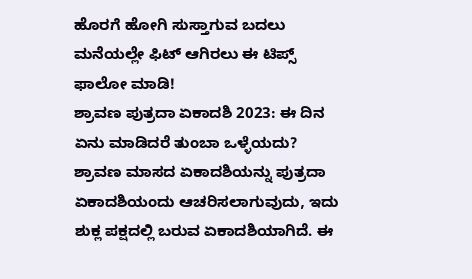ಹೊರಗೆ ಹೋಗಿ ಸುಸ್ತಾಗುವ ಬದಲು ಮನೆಯಲ್ಲೇ ಫಿಟ್ ಆಗಿರಲು ಈ ಟಿಪ್ಸ್ ಫಾಲೋ ಮಾಡಿ!
ಶ್ರಾವಣ ಪುತ್ರದಾ ಏಕಾದಶಿ 2023: ಈ ದಿನ ಏನು ಮಾಡಿದರೆ ತುಂಬಾ ಒಳ್ಳೆಯದು?
ಶ್ರಾವಣ ಮಾಸದ ಏಕಾದಶಿಯನ್ನು ಪುತ್ರದಾ ಏಕಾದಶಿಯಂದು ಆಚರಿಸಲಾಗುವುದು, ಇದು ಶುಕ್ಲ ಪಕ್ಷದಲ್ಲಿ ಬರುವ ಏಕಾದಶಿಯಾಗಿದೆ. ಈ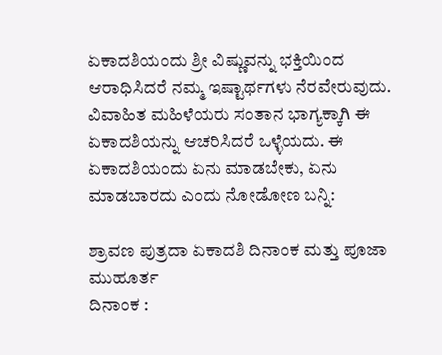ಏಕಾದಶಿಯಂದು ಶ್ರೀ ವಿಷ್ಣುವನ್ನು ಭಕ್ತಿಯಿಂದ ಆರಾಧಿಸಿದರೆ ನಮ್ಮ ಇಷ್ಟಾರ್ಥಗಳು ನೆರವೇರುವುದು. ವಿವಾಹಿತ ಮಹಿಳೆಯರು ಸಂತಾನ ಭಾಗ್ಯಕ್ಕಾಗಿ ಈ ಏಕಾದಶಿಯನ್ನು ಆಚರಿಸಿದರೆ ಒಳ್ಳೆಯದು. ಈ ಏಕಾದಶಿಯಂದು ಏನು ಮಾಡಬೇಕು, ಏನು ಮಾಡಬಾರದು ಎಂದು ನೋಡೋಣ ಬನ್ನಿ:

ಶ್ರಾವಣ ಪುತ್ರದಾ ಏಕಾದಶಿ ದಿನಾಂಕ ಮತ್ತು ಪೂಜಾ ಮುಹೂರ್ತ
ದಿನಾಂಕ :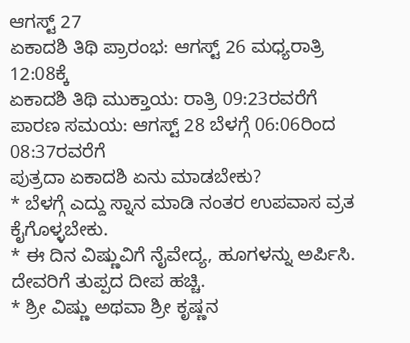ಆಗಸ್ಟ್ 27
ಏಕಾದಶಿ ತಿಥಿ ಪ್ರಾರಂಭ: ಆಗಸ್ಟ್ 26 ಮಧ್ಯರಾತ್ರಿ 12:08ಕ್ಕೆ
ಏಕಾದಶಿ ತಿಥಿ ಮುಕ್ತಾಯ: ರಾತ್ರಿ 09:23ರವರೆಗೆ
ಪಾರಣ ಸಮಯ: ಆಗಸ್ಟ್ 28 ಬೆಳಗ್ಗೆ 06:06ರಿಂದ 08:37ರವರೆಗೆ
ಪುತ್ರದಾ ಏಕಾದಶಿ ಏನು ಮಾಡಬೇಕು?
* ಬೆಳಗ್ಗೆ ಎದ್ದು ಸ್ನಾನ ಮಾಡಿ ನಂತರ ಉಪವಾಸ ವ್ರತ ಕೈಗೊಳ್ಳಬೇಕು.
* ಈ ದಿನ ವಿಷ್ಣುವಿಗೆ ನೈವೇದ್ಯ, ಹೂಗಳನ್ನು ಅರ್ಪಿಸಿ. ದೇವರಿಗೆ ತುಪ್ಪದ ದೀಪ ಹಚ್ಚಿ.
* ಶ್ರೀ ವಿಷ್ಣು ಅಥವಾ ಶ್ರೀ ಕೃಷ್ಣನ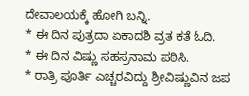ದೇವಾಲಯಕ್ಕೆ ಹೋಗಿ ಬನ್ನಿ.
* ಈ ದಿನ ಪುತ್ರದಾ ಏಕಾದಶಿ ವ್ರತ ಕತೆ ಓದಿ.
* ಈ ದಿನ ವಿಷ್ಣು ಸಹಸ್ರನಾಮ ಪಠಿಸಿ.
* ರಾತ್ರಿ ಪೂರ್ತಿ ಎಚ್ಚರವಿದ್ದು ಶ್ರೀವಿಷ್ಣುವಿನ ಜಪ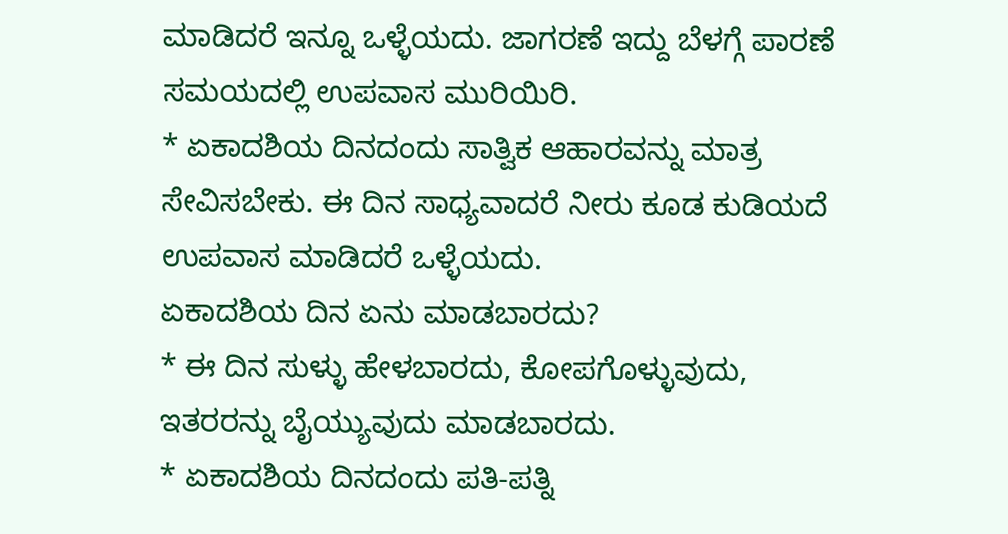ಮಾಡಿದರೆ ಇನ್ನೂ ಒಳ್ಳೆಯದು. ಜಾಗರಣೆ ಇದ್ದು ಬೆಳಗ್ಗೆ ಪಾರಣೆ ಸಮಯದಲ್ಲಿ ಉಪವಾಸ ಮುರಿಯಿರಿ.
* ಏಕಾದಶಿಯ ದಿನದಂದು ಸಾತ್ವಿಕ ಆಹಾರವನ್ನು ಮಾತ್ರ ಸೇವಿಸಬೇಕು. ಈ ದಿನ ಸಾಧ್ಯವಾದರೆ ನೀರು ಕೂಡ ಕುಡಿಯದೆ ಉಪವಾಸ ಮಾಡಿದರೆ ಒಳ್ಳೆಯದು.
ಏಕಾದಶಿಯ ದಿನ ಏನು ಮಾಡಬಾರದು?
* ಈ ದಿನ ಸುಳ್ಳು ಹೇಳಬಾರದು, ಕೋಪಗೊಳ್ಳುವುದು, ಇತರರನ್ನು ಬೈಯ್ಯುವುದು ಮಾಡಬಾರದು.
* ಏಕಾದಶಿಯ ದಿನದಂದು ಪತಿ-ಪತ್ನಿ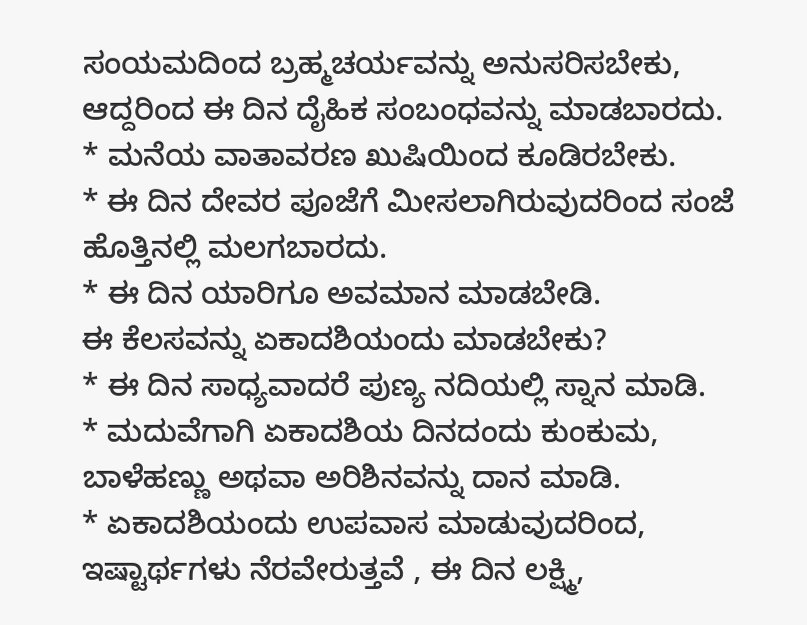ಸಂಯಮದಿಂದ ಬ್ರಹ್ಮಚರ್ಯವನ್ನು ಅನುಸರಿಸಬೇಕು, ಆದ್ದರಿಂದ ಈ ದಿನ ದೈಹಿಕ ಸಂಬಂಧವನ್ನು ಮಾಡಬಾರದು.
* ಮನೆಯ ವಾತಾವರಣ ಖುಷಿಯಿಂದ ಕೂಡಿರಬೇಕು.
* ಈ ದಿನ ದೇವರ ಪೂಜೆಗೆ ಮೀಸಲಾಗಿರುವುದರಿಂದ ಸಂಜೆ ಹೊತ್ತಿನಲ್ಲಿ ಮಲಗಬಾರದು.
* ಈ ದಿನ ಯಾರಿಗೂ ಅವಮಾನ ಮಾಡಬೇಡಿ.
ಈ ಕೆಲಸವನ್ನು ಏಕಾದಶಿಯಂದು ಮಾಡಬೇಕು?
* ಈ ದಿನ ಸಾಧ್ಯವಾದರೆ ಪುಣ್ಯ ನದಿಯಲ್ಲಿ ಸ್ನಾನ ಮಾಡಿ.
* ಮದುವೆಗಾಗಿ ಏಕಾದಶಿಯ ದಿನದಂದು ಕುಂಕುಮ, ಬಾಳೆಹಣ್ಣು ಅಥವಾ ಅರಿಶಿನವನ್ನು ದಾನ ಮಾಡಿ.
* ಏಕಾದಶಿಯಂದು ಉಪವಾಸ ಮಾಡುವುದರಿಂದ, ಇಷ್ಟಾರ್ಥಗಳು ನೆರವೇರುತ್ತವೆ , ಈ ದಿನ ಲಕ್ಷ್ಮಿ,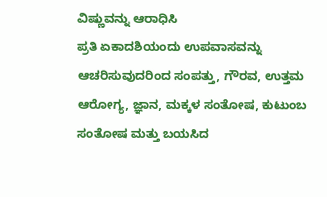ವಿಷ್ಣುವನ್ನು ಆರಾಧಿಸಿ
ಪ್ರತಿ ಏಕಾದಶಿಯಂದು ಉಪವಾಸವನ್ನು ಆಚರಿಸುವುದರಿಂದ ಸಂಪತ್ತು, ಗೌರವ, ಉತ್ತಮ ಆರೋಗ್ಯ, ಜ್ಞಾನ, ಮಕ್ಕಳ ಸಂತೋಷ, ಕುಟುಂಬ ಸಂತೋಷ ಮತ್ತು ಬಯಸಿದ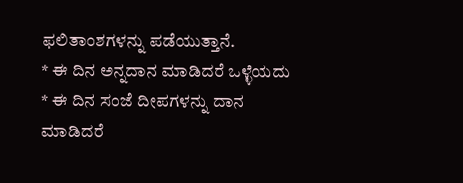ಫಲಿತಾಂಶಗಳನ್ನು ಪಡೆಯುತ್ತಾನೆ.
* ಈ ದಿನ ಅನ್ನದಾನ ಮಾಡಿದರೆ ಒಳ್ಳೆಯದು
* ಈ ದಿನ ಸಂಜೆ ದೀಪಗಳನ್ನು ದಾನ ಮಾಡಿದರೆ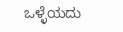ಒಳ್ಳೆಯದು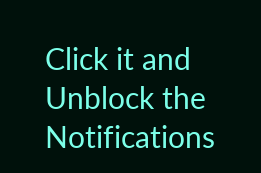Click it and Unblock the Notifications